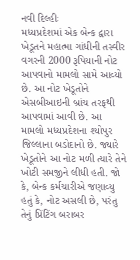નવી દિલ્હીઃ
મધ્યપ્રદેશમાં એક બેન્ક દ્વારા ખેડૂતને મહાત્મા ગાંધીની તસ્વીર વગરની 2000 રૂપિયાની નોટ આપવાનો મામલો સામે આવ્યો છે. આ નોટ ખેડૂતોને એસબીઆઇની બ્રાંચ તરફથી આપવામાં આવી છે. આ મામલો મધ્યપ્રદેશના શ્યોપુર જિલ્લાના બડોદાનો છે. જ્યારે ખેડૂતોને આ નોટ મળી ત્યારે તેને ખોટી સમજીને લીધી હતી. જો કે, બેન્ક કર્મચારીએ જણાવ્યુ હતું કે, નોટ અસલી છે, પરંતુ તેનું પ્રિંટિંગ બરાબર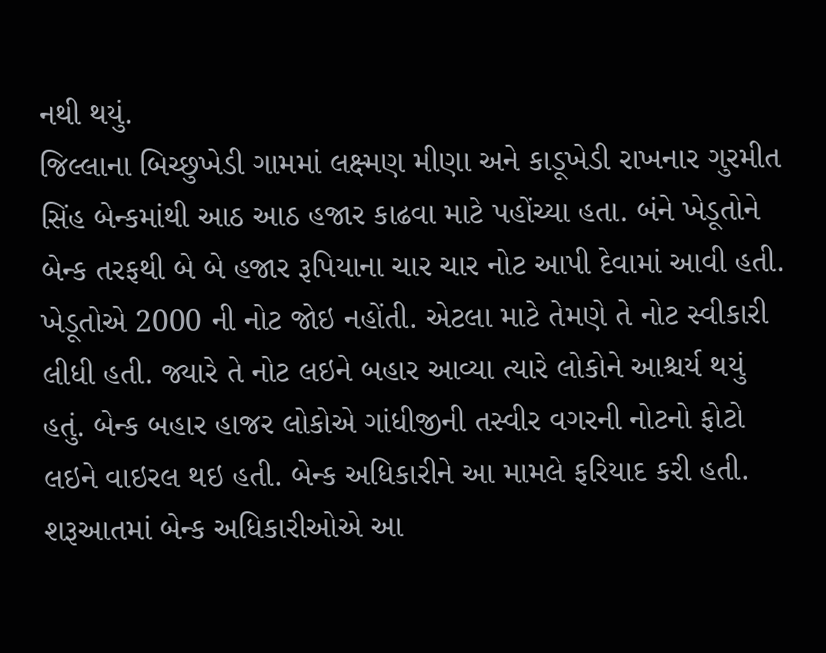નથી થયું.
જિલ્લાના બિચ્છુખેડી ગામમાં લક્ષ્મણ મીણા અને કાડૂખેડી રાખનાર ગુરમીત સિંહ બેન્કમાંથી આઠ આઠ હજાર કાઢવા માટે પહોંચ્યા હતા. બંને ખેડૂતોને બેન્ક તરફથી બે બે હજાર રૂપિયાના ચાર ચાર નોટ આપી દેવામાં આવી હતી. ખેડૂતોએ 2000 ની નોટ જોઇ નહોંતી. એટલા માટે તેમણે તે નોટ સ્વીકારી લીધી હતી. જ્યારે તે નોટ લઇને બહાર આવ્યા ત્યારે લોકોને આશ્ચર્ય થયું હતું. બેન્ક બહાર હાજર લોકોએ ગાંધીજીની તસ્વીર વગરની નોટનો ફોટો લઇને વાઇરલ થઇ હતી. બેન્ક અધિકારીને આ મામલે ફરિયાદ કરી હતી.
શરૂઆતમાં બેન્ક અધિકારીઓએ આ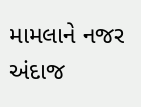મામલાને નજર અંદાજ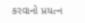કરવાનો પ્રયત્ન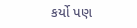કર્યો પણ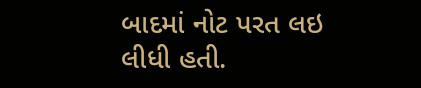બાદમાં નોટ પરત લઇ લીધી હતી.